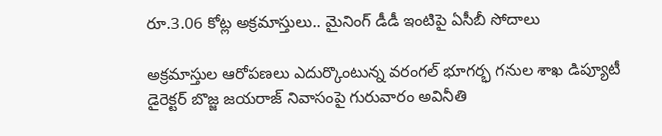రూ.3.06 కోట్ల అక్రమాస్తులు.. మైనింగ్ డీడీ ఇంటిపై ఏసీబీ సోదాలు

అక్రమాస్తుల ఆరోపణలు ఎదుర్కొంటున్న వరంగల్ భూగర్భ గనుల శాఖ డిప్యూటీ డైరెక్టర్ బొజ్జ జయరాజ్ నివాసంపై గురువారం అవినీతి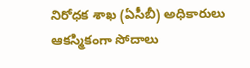నిరోధక శాఖ (ఏసీబీ) అధికారులు ఆకస్మికంగా సోదాలు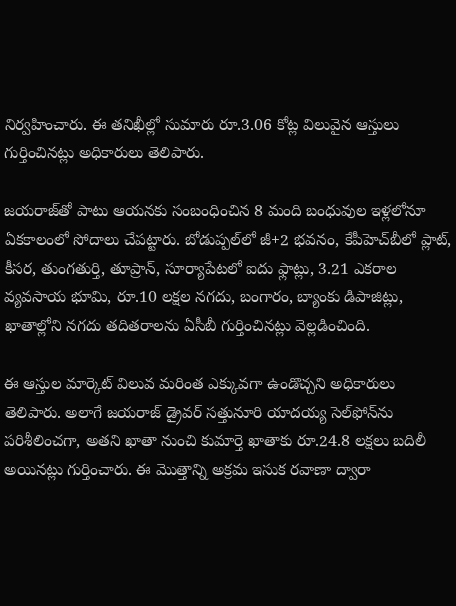నిర్వహించారు. ఈ తనిఖీల్లో సుమారు రూ.3.06 కోట్ల విలువైన ఆస్తులు గుర్తించినట్లు అధికారులు తెలిపారు.

జయరాజ్‌తో పాటు ఆయనకు సంబంధించిన 8 మంది బంధువుల ఇళ్లలోనూ ఏకకాలంలో సోదాలు చేపట్టారు. బోడుప్పల్‌లో జీ+2 భవనం, కేపీహెచ్‌బీలో ప్లాట్, కీసర, తుంగతుర్తి, తూప్రాన్, సూర్యాపేటలో ఐదు ఫ్లాట్లు, 3.21 ఎకరాల వ్యవసాయ భూమి, రూ.10 లక్షల నగదు, బంగారం, బ్యాంకు డిపాజిట్లు, ఖాతాల్లోని నగదు తదితరాలను ఏసీబీ గుర్తించినట్లు వెల్లడించింది.

ఈ ఆస్తుల మార్కెట్ విలువ మరింత ఎక్కువగా ఉండొచ్చని అధికారులు తెలిపారు. అలాగే జయరాజ్‌ డ్రైవర్ సత్తునూరి యాదయ్య సెల్‌ఫోన్‌ను పరిశీలించగా, అతని ఖాతా నుంచి కుమార్తె ఖాతాకు రూ.24.8 లక్షలు బదిలీ అయినట్లు గుర్తించారు. ఈ మొత్తాన్ని అక్రమ ఇసుక రవాణా ద్వారా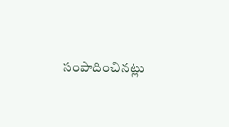సంపాదించినట్లు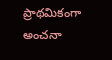ప్రాథమికంగా అంచనా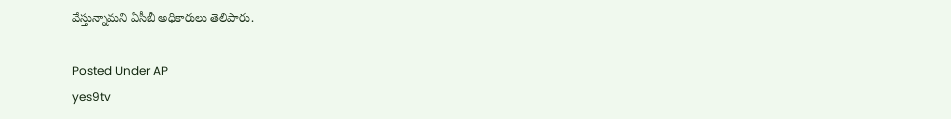వేస్తున్నామని ఏసీబీ అధికారులు తెలిపారు.

Posted Under AP
yes9tv